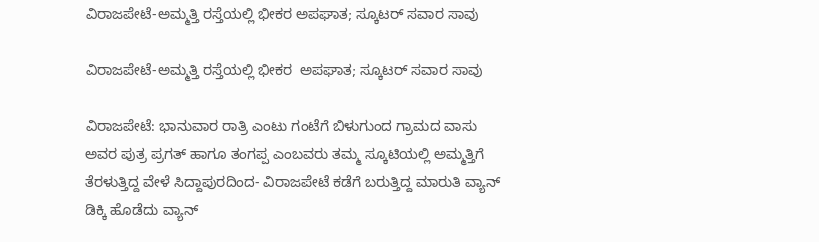ವಿರಾಜಪೇಟೆ-ಅಮ್ಮತ್ತಿ ರಸ್ತೆಯಲ್ಲಿ ಭೀಕರ ಅಪಘಾತ; ಸ್ಕೂಟರ್ ಸವಾರ ಸಾವು

ವಿರಾಜಪೇಟೆ-ಅಮ್ಮತ್ತಿ ರಸ್ತೆಯಲ್ಲಿ ಭೀಕರ  ಅಪಘಾತ; ಸ್ಕೂಟರ್ ಸವಾರ ಸಾವು

ವಿರಾಜಪೇಟೆ: ಭಾನುವಾರ ರಾತ್ರಿ ಎಂಟು ಗಂಟೆಗೆ ಬಿಳುಗುಂದ ಗ್ರಾಮದ ವಾಸು ಅವರ ಪುತ್ರ ಪ್ರಗತ್ ಹಾಗೂ ತಂಗಪ್ಪ ಎಂಬವರು ತಮ್ಮ ಸ್ಕೂಟಿಯಲ್ಲಿ ಅಮ್ಮತ್ತಿಗೆ ತೆರಳುತ್ತಿದ್ದ ವೇಳೆ ಸಿದ್ದಾಪುರದಿಂದ- ವಿರಾಜಪೇಟೆ ಕಡೆಗೆ ಬರುತ್ತಿದ್ದ ಮಾರುತಿ ವ್ಯಾನ್ ಡಿಕ್ಕಿ ಹೊಡೆದು ವ್ಯಾನ್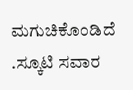ಮಗುಚಿಕೊಂಡಿದೆ .ಸ್ಕೂಟಿ ಸವಾರ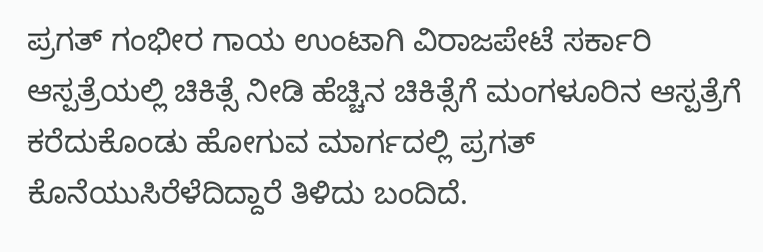ಪ್ರಗತ್ ಗಂಭೀರ ಗಾಯ ಉಂಟಾಗಿ ವಿರಾಜಪೇಟೆ ಸರ್ಕಾರಿ ಆಸ್ಪತ್ರೆಯಲ್ಲಿ ಚಿಕಿತ್ಸೆ ನೀಡಿ ಹೆಚ್ಚಿನ ಚಿಕಿತ್ಸೆಗೆ ಮಂಗಳೂರಿನ ಆಸ್ಪತ್ರೆಗೆ ಕರೆದುಕೊಂಡು ಹೋಗುವ ಮಾರ್ಗದಲ್ಲಿ ಪ್ರಗತ್ ಕೊನೆಯುಸಿರೆಳೆದಿದ್ದಾರೆ ತಿಳಿದು ಬಂದಿದೆ.